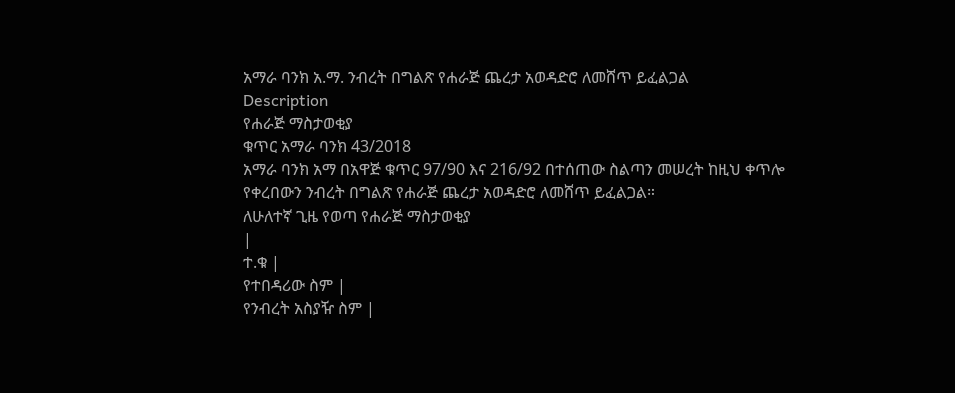አማራ ባንክ አ.ማ. ንብረት በግልጽ የሐራጅ ጨረታ አወዳድሮ ለመሸጥ ይፈልጋል
Description
የሐራጅ ማስታወቂያ
ቁጥር አማራ ባንክ 43/2018
አማራ ባንክ አማ በአዋጅ ቁጥር 97/90 እና 216/92 በተሰጠው ስልጣን መሠረት ከዚህ ቀጥሎ የቀረበውን ንብረት በግልጽ የሐራጅ ጨረታ አወዳድሮ ለመሸጥ ይፈልጋል።
ለሁለተኛ ጊዜ የወጣ የሐራጅ ማስታወቂያ
|
ተ.ቁ |
የተበዳሪው ስም |
የንብረት አስያዥ ስም |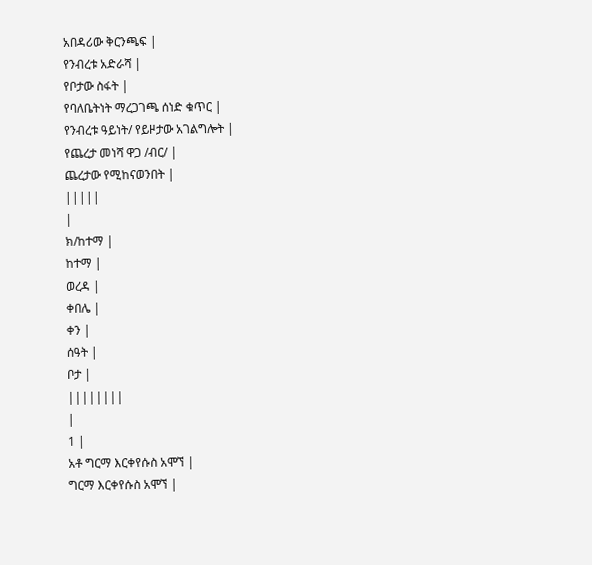አበዳሪው ቅርንጫፍ |
የንብረቱ አድራሻ |
የቦታው ስፋት |
የባለቤትነት ማረጋገጫ ሰነድ ቁጥር |
የንብረቱ ዓይነት/ የይዞታው አገልግሎት |
የጨረታ መነሻ ዋጋ /ብር/ |
ጨረታው የሚከናወንበት |
|||||
|
ክ/ከተማ |
ከተማ |
ወረዳ |
ቀበሌ |
ቀን |
ሰዓት |
ቦታ |
||||||||
|
1 |
አቶ ግርማ እርቀየሱስ አሞኘ |
ግርማ እርቀየሱስ አሞኘ |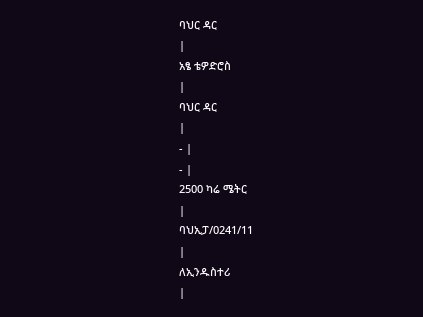ባህር ዳር
|
አፄ ቴዎድሮስ
|
ባህር ዳር
|
- |
- |
2500 ካሬ ሜትር
|
ባህኢፓ/0241/11
|
ለኢንዱስተሪ
|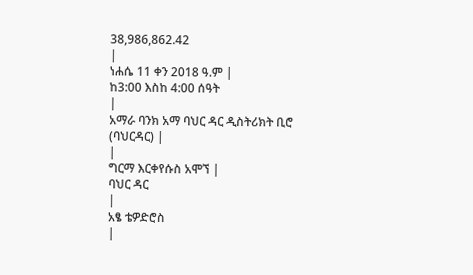38,986,862.42
|
ነሐሴ 11 ቀን 2018 ዓ.ም |
ከ3:00 እስከ 4:00 ሰዓት
|
አማራ ባንክ አማ ባህር ዳር ዲስትሪክት ቢሮ (ባህርዳር) |
|
ግርማ እርቀየሱስ አሞኘ |
ባህር ዳር
|
አፄ ቴዎድሮስ
|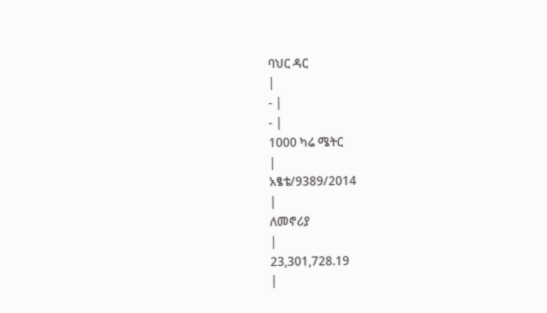ባህር ዳር
|
- |
- |
1000 ካሬ ሜትር
|
አፄቴ/9389/2014
|
ለመኖሪያ
|
23,301,728.19
|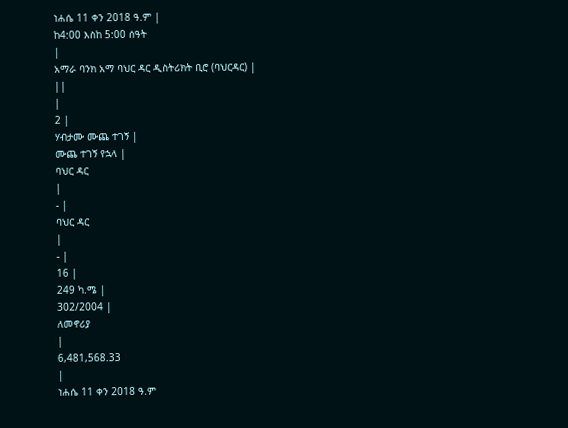ነሐሴ 11 ቀን 2018 ዓ.ም |
ከ4:00 እስከ 5:00 ሰዓት
|
አማራ ባንክ አማ ባህር ዳር ዲስትሪክት ቢሮ (ባህርዳር) |
||
|
2 |
ሃብታሙ ሙጨ ተገኝ |
ሙጨ ተገኝ የኋላ |
ባህር ዳር
|
- |
ባህር ዳር
|
- |
16 |
249 ካ.ሜ |
302/2004 |
ለመኖሪያ
|
6,481,568.33
|
ነሐሴ 11 ቀን 2018 ዓ.ም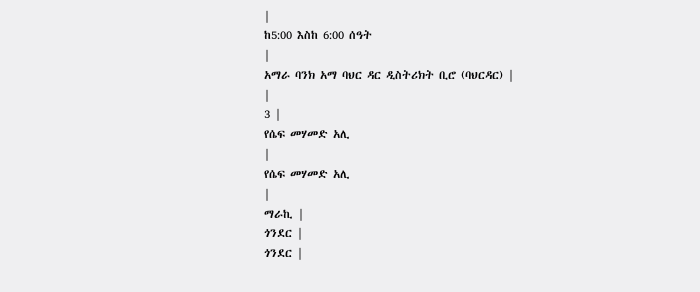|
ከ5:00 እስከ 6:00 ሰዓት
|
አማራ ባንክ አማ ባህር ዳር ዲስትሪክት ቢሮ (ባህርዳር) |
|
3 |
የሴፍ መሃመድ አሊ
|
የሴፍ መሃመድ አሊ
|
ማራኪ |
ጎንደር |
ጎንደር |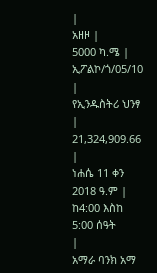|
አዘዞ |
5000 ካ.ሜ |
ኢፖልኮ/ጎ/05/10 |
የኢንዱስትሪ ህንፃ |
21,324,909.66
|
ነሐሴ 11 ቀን 2018 ዓ.ም |
ከ4:00 እስከ 5:00 ሰዓት
|
አማራ ባንክ አማ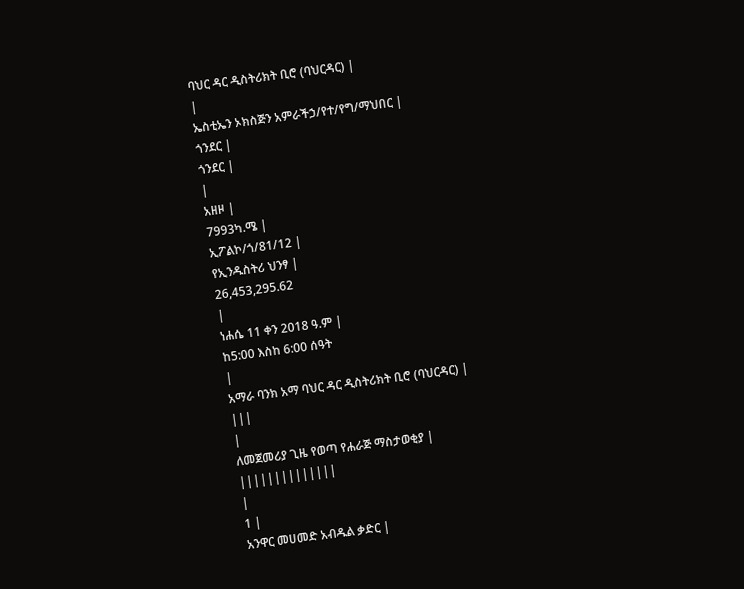ባህር ዳር ዲስትሪክት ቢሮ (ባህርዳር) |
|
ኤስቲኤን ኦክስጅን አምራችኃ/የተ/የግ/ማህበር |
ጎንደር |
ጎንደር |
|
አዘዞ |
7993ካ.ሜ |
ኢፖልኮ/ጎ/81/12 |
የኢንዱስትሪ ህንፃ |
26,453,295.62
|
ነሐሴ 11 ቀን 2018 ዓ.ም |
ከ5:00 እስከ 6:00 ሰዓት
|
አማራ ባንክ አማ ባህር ዳር ዲስትሪክት ቢሮ (ባህርዳር) |
|||
|
ለመጀመሪያ ጊዜ የወጣ የሐራጅ ማስታወቂያ |
||||||||||||||
|
1 |
አንዋር መሀመድ አብዱል ቃድር |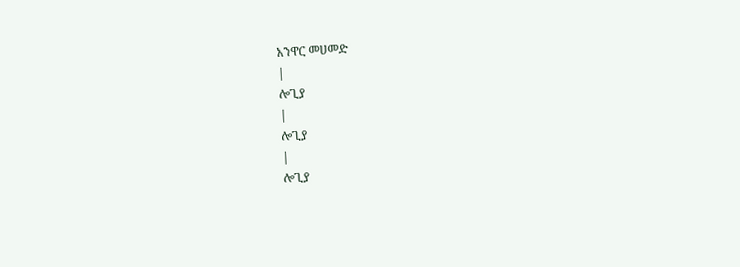አንዋር መሀመድ
|
ሎጊያ
|
ሎጊያ
|
ሎጊያ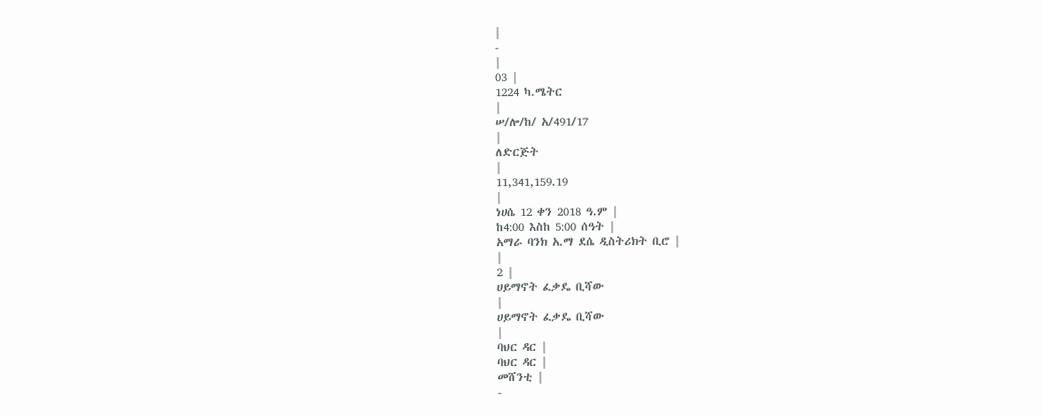|
-
|
03 |
1224 ካ.ሜትር
|
ሠ/ሎ/ከ/ አ/491/17
|
ለድርጅት
|
11,341,159.19
|
ነሀሴ 12 ቀን 2018 ዓ.ም |
ከ4:00 እስከ 5:00 ሰዓት |
አማራ ባንክ አ.ማ ደሴ ዲስትሪክት ቢሮ |
|
2 |
ሀይማኖት ፈቃዴ ቢሻው
|
ሀይማኖት ፈቃዴ ቢሻው
|
ባህር ዳር |
ባህር ዳር |
መሸንቲ |
-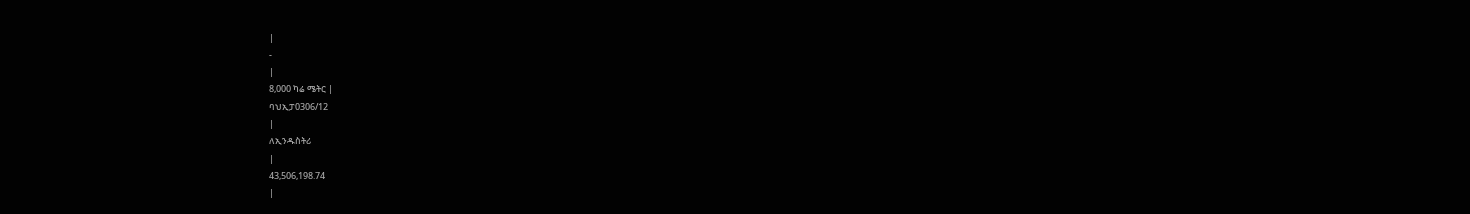|
-
|
8,000 ካሬ ሜትር |
ባህኢፓ0306/12
|
ለኢንዱስትሪ
|
43,506,198.74
|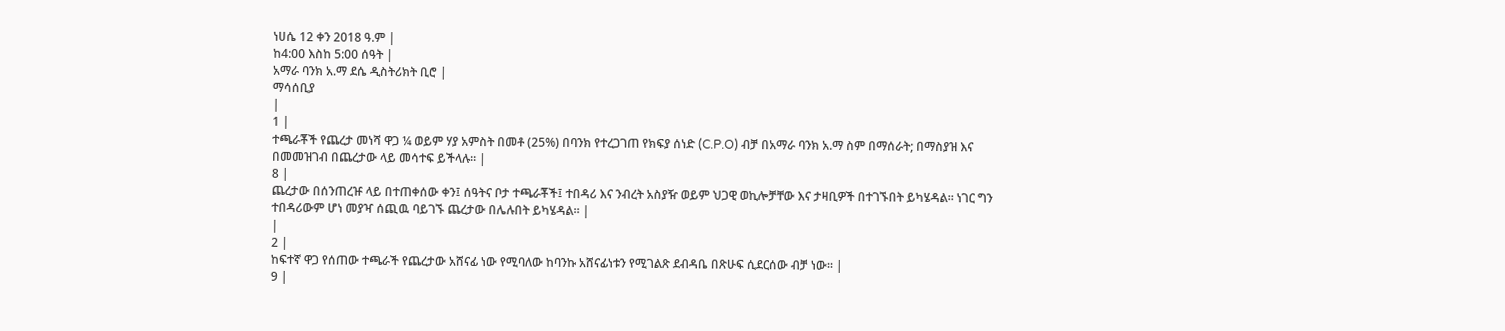ነሀሴ 12 ቀን 2018 ዓ.ም |
ከ4:00 እስከ 5:00 ሰዓት |
አማራ ባንክ አ.ማ ደሴ ዲስትሪክት ቢሮ |
ማሳሰቢያ
|
1 |
ተጫራቾች የጨረታ መነሻ ዋጋ ¼ ወይም ሃያ አምስት በመቶ (25%) በባንክ የተረጋገጠ የክፍያ ሰነድ (C.P.O) ብቻ በአማራ ባንክ አ.ማ ስም በማሰራት; በማስያዝ እና በመመዝገብ በጨረታው ላይ መሳተፍ ይችላሉ። |
8 |
ጨረታው በሰንጠረዡ ላይ በተጠቀሰው ቀን፤ ሰዓትና ቦታ ተጫራቾች፤ ተበዳሪ እና ንብረት አስያዥ ወይም ህጋዊ ወኪሎቻቸው እና ታዛቢዎች በተገኙበት ይካሄዳል። ነገር ግን ተበዳሪውም ሆነ መያዣ ሰጪዉ ባይገኙ ጨረታው በሌሉበት ይካሄዳል። |
|
2 |
ከፍተኛ ዋጋ የሰጠው ተጫራች የጨረታው አሸናፊ ነው የሚባለው ከባንኩ አሸናፊነቱን የሚገልጽ ደብዳቤ በጽሁፍ ሲደርሰው ብቻ ነው። |
9 |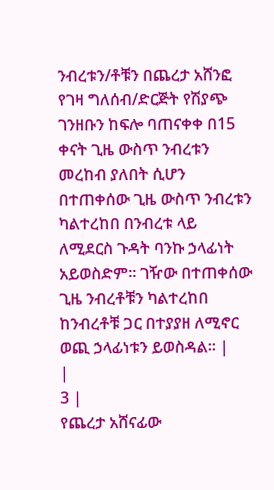ንብረቱን/ቶቹን በጨረታ አሸንፎ የገዛ ግለሰብ/ድርጅት የሽያጭ ገንዘቡን ከፍሎ ባጠናቀቀ በ15 ቀናት ጊዜ ውስጥ ንብረቱን መረከብ ያለበት ሲሆን በተጠቀሰው ጊዜ ውስጥ ንብረቱን ካልተረከበ በንብረቱ ላይ ለሚደርስ ጉዳት ባንኩ ኃላፊነት አይወስድም። ገዥው በተጠቀሰው ጊዜ ንብረቶቹን ካልተረከበ ከንብረቶቹ ጋር በተያያዘ ለሚኖር ወጪ ኃላፊነቱን ይወስዳል። |
|
3 |
የጨረታ አሸናፊው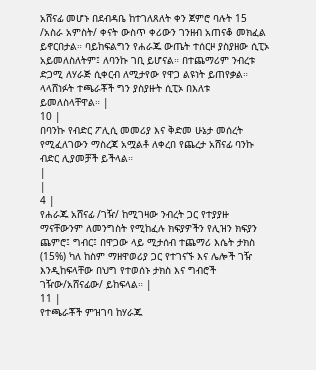አሸናፊ መሆኑ በደብዳቤ ከተገለጸለት ቀን ጀምሮ ባሉት 15 /አስራ አምስት/ ቀናት ውስጥ ቀሪውን ገንዘብ አጠናቆ መክፈል ይኖርበታል። ባይከፍልግን የሐራጁ ውጤት ተሰርዞ ያስያዘው ሲፒኦ አይመለስለትም፤ ለባንኩ ገቢ ይሆናል። በተጨማሪም ንብረቱ ድጋሚ ለሃራጅ ሲቀርብ ለሚታየው የዋጋ ልዩነት ይጠየቃል። ላላሸነፉት ተጫራቾች ግን ያስያዙት ሲፒኦ በእለቱ ይመለስላቸዋል። |
10 |
በባንኩ የብድር ፖሊሲ መመሪያ እና ቅድመ ሁኔታ መሰረት የሚፈለገውን ማስረጃ አሟልቶ ለቀረበ የጨረታ አሸናፊ ባንኩ ብድር ሊያመቻች ይችላል።
|
|
4 |
የሐራጁ አሸናፊ /ገዥ/ ከሚገዛው ንብረት ጋር የተያያዙ ማናቸውንም ለመንግስት የሚከፈሉ ክፍያዎችን የሊዝን ክፍያን ጨምሮ፤ ግብር፤ በዋጋው ላይ ሚታሰብ ተጨማሪ እሴት ታክስ (15%) ካለ ከስም ማዘዋወሪያ ጋር የተገናኙ እና ሌሎች ገዥ እንዲከፍላቸው በህግ የተወሰኑ ታክስ እና ግብሮች ገዥው/አሸናፊው/ ይከፍላል። |
11 |
የተጫራቾች ምዝገባ ከሃራጁ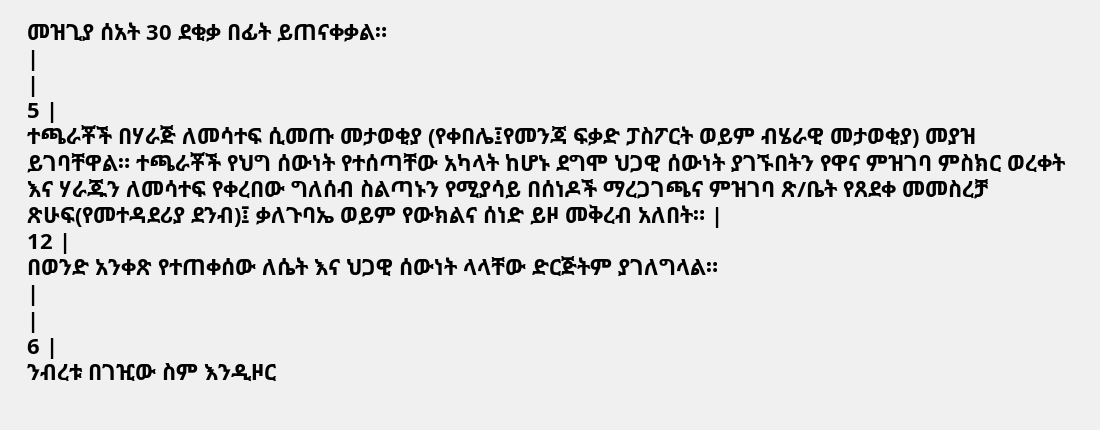መዝጊያ ሰአት 30 ደቂቃ በፊት ይጠናቀቃል።
|
|
5 |
ተጫራቾች በሃራጅ ለመሳተፍ ሲመጡ መታወቂያ (የቀበሌ፤የመንጃ ፍቃድ ፓስፖርት ወይም ብሄራዊ መታወቂያ) መያዝ ይገባቸዋል። ተጫራቾች የህግ ሰውነት የተሰጣቸው አካላት ከሆኑ ደግሞ ህጋዊ ሰውነት ያገኙበትን የዋና ምዝገባ ምስክር ወረቀት እና ሃራጁን ለመሳተፍ የቀረበው ግለሰብ ስልጣኑን የሚያሳይ በሰነዶች ማረጋገጫና ምዝገባ ጽ/ቤት የጸደቀ መመስረቻ ጽሁፍ(የመተዳደሪያ ደንብ)፤ ቃለጉባኤ ወይም የውክልና ሰነድ ይዞ መቅረብ አለበት። |
12 |
በወንድ አንቀጽ የተጠቀሰው ለሴት እና ህጋዊ ሰውነት ላላቸው ድርጅትም ያገለግላል።
|
|
6 |
ንብረቱ በገዢው ስም እንዲዞር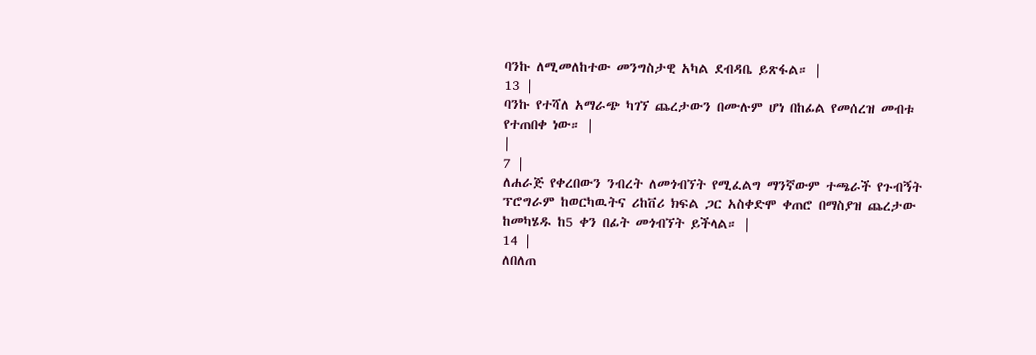ባንኩ ለሚመለከተው መንግስታዊ አካል ደብዳቤ ይጽፋል። |
13 |
ባንኩ የተሻለ አማራጭ ካገኘ ጨረታውን በሙሉም ሆነ በከፊል የመሰረዝ መብቱ የተጠበቀ ነው። |
|
7 |
ለሐራጅ የቀረበውን ንብረት ለመጎብኘት የሚፈልግ ማንኛውም ተጫራች የጉብኝት ፕሮግራም ከወርካዉትና ሪከቨሪ ክፍል ጋር አስቀድሞ ቀጠሮ በማስያዝ ጨረታው ከመካሄዱ ከ5 ቀን በፊት መጎብኘት ይችላል። |
14 |
ለበለጠ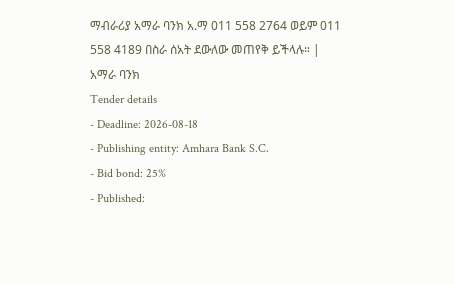ማብራሪያ አማራ ባንክ አ.ማ 011 558 2764 ወይም 011 558 4189 በስራ ሰአት ደውለው መጠየቅ ይችላሉ። |
አማራ ባንክ
Tender details
- Deadline: 2026-08-18
- Publishing entity: Amhara Bank S.C.
- Bid bond: 25%
- Published: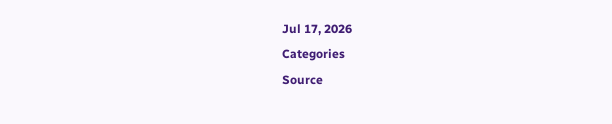Jul 17, 2026
Categories
Source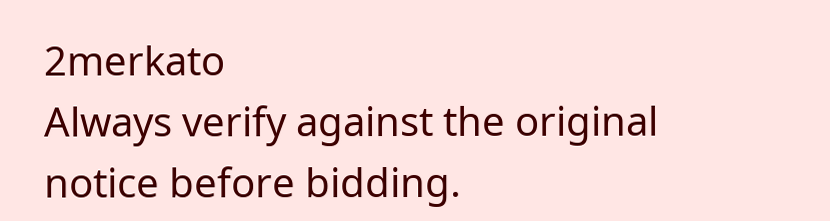2merkato
Always verify against the original notice before bidding.